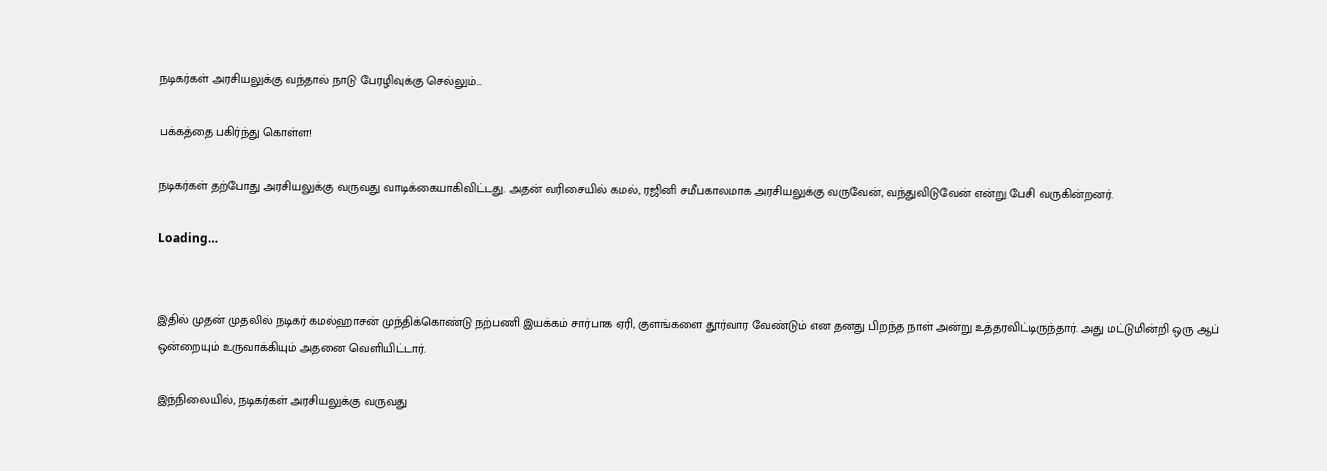நடிகர்கள் அரசியலுக்கு வந்தால் நாடு பேரழிவுக்கு செல்லும்…

பக்கத்தை பகிர்ந்து கொள்ள!

நடிகர்கள் தற்போது அரசியலுக்கு வருவது வாடிக்கையாகிவிட்டது. அதன் வரிசையில் கமல், ரஜினி சமீபகாலமாக அரசியலுக்கு வருவேன், வந்துவிடுவேன் என்று பேசி வருகின்றனர்.

Loading…


இதில் முதன் முதலில் நடிகர் கமல்ஹாசன் முந்திக்கொண்டு நற்பணி இயக்கம் சார்பாக ஏரி, குளங்களை தூர்வார வேண்டும் என தனது பிறந்த நாள் அன்று உத்தரவிட்டிருந்தார். அது மட்டுமின்றி ஒரு ஆப் ஒன்றையும் உருவாக்கியும் அதனை வெளியிட்டார்.

இந்நிலையில், நடிகர்கள் அரசியலுக்கு வருவது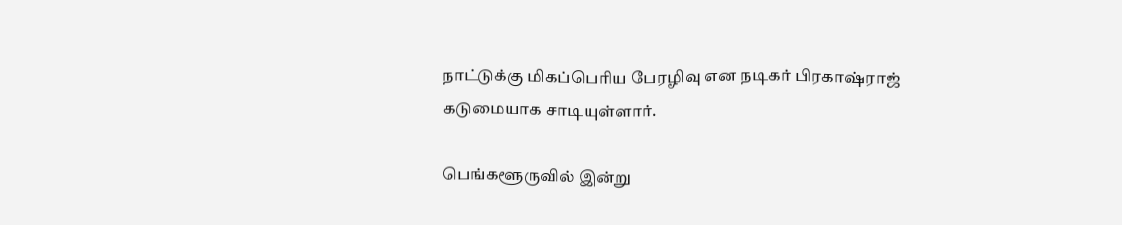நாட்டுக்கு மிகப்பெரிய பேரழிவு என நடிகர் பிரகாஷ்ராஜ் கடுமையாக சாடியுள்ளார்.

பெங்களூருவில் இன்று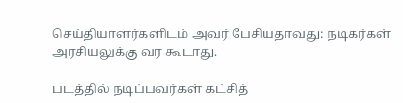செய்தியாளர்களிடம் அவர் பேசியதாவது: நடிகர்கள் அரசியலுக்கு வர கூடாது.

படத்தில் நடிப்பவர்கள் கட்சித்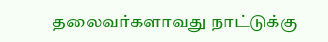தலைவர்களாவது நாட்டுக்கு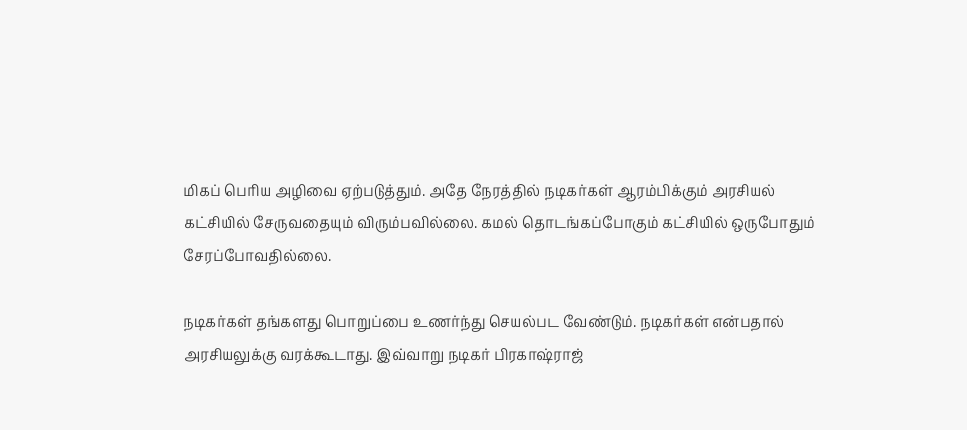மிகப் பெரிய அழிவை ஏற்படுத்தும். அதே நேரத்தில் நடிகர்கள் ஆரம்பிக்கும் அரசியல் கட்சியில் சேருவதையும் விரும்பவில்லை. கமல் தொடங்கப்போகும் கட்சியில் ஒருபோதும் சேரப்போவதில்லை.

நடிகர்கள் தங்களது பொறுப்பை உணர்ந்து செயல்பட வேண்டும். நடிகர்கள் என்பதால் அரசியலுக்கு வரக்கூடாது. இவ்வாறு நடிகர் பிரகாஷ்ராஜ்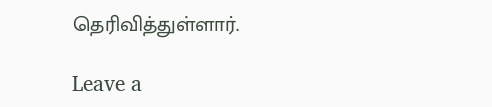தெரிவித்துள்ளார்.

Leave a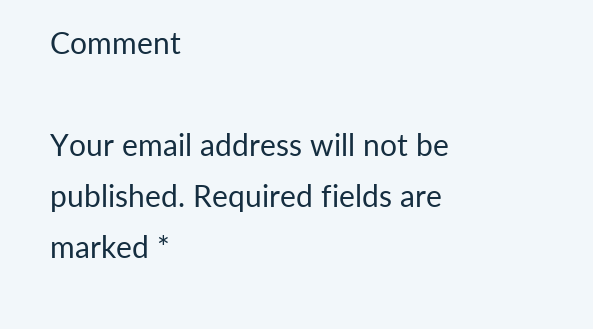Comment

Your email address will not be published. Required fields are marked *